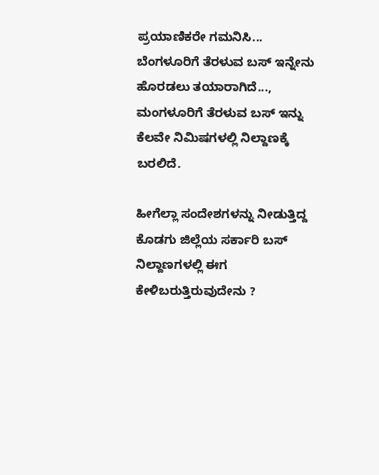ಪ್ರಯಾಣಿಕರೇ ಗಮನಿಸಿ... ಬೆಂಗಳೂರಿಗೆ ತೆರಳುವ ಬಸ್ ಇನ್ನೇನು ಹೊರಡಲು ತಯಾರಾಗಿದೆ..., ಮಂಗಳೂರಿಗೆ ತೆರಳುವ ಬಸ್ ಇನ್ನು ಕೆಲವೇ ನಿಮಿಷಗಳಲ್ಲಿ ನಿಲ್ದಾಣಕ್ಕೆ ಬರಲಿದೆ.

ಹೀಗೆಲ್ಲಾ ಸಂದೇಶಗಳನ್ನು ನೀಡುತ್ತಿದ್ದ ಕೊಡಗು ಜಿಲ್ಲೆಯ ಸರ್ಕಾರಿ ಬಸ್ ನಿಲ್ದಾಣಗಳಲ್ಲಿ ಈಗ ಕೇಳಿಬರುತ್ತಿರುವುದೇನು ?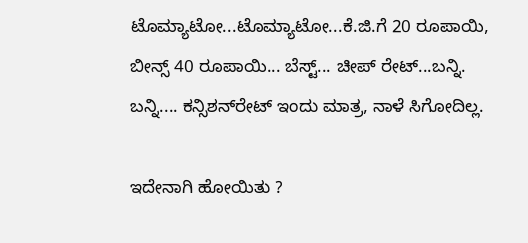ಟೊಮ್ಯಾಟೋ...ಟೊಮ್ಯಾಟೋ...ಕೆ.ಜಿ.ಗೆ 20 ರೂಪಾಯಿ, ಬೀನ್ಸ್ 40 ರೂಪಾಯಿ... ಬೆಸ್ಟ್... ಚೀಪ್ ರೇಟ್...ಬನ್ನಿ. ಬನ್ನಿ.... ಕನ್ಸಿಶನ್‍ರೇಟ್ ಇಂದು ಮಾತ್ರ, ನಾಳೆ ಸಿಗೋದಿಲ್ಲ.

ಇದೇನಾಗಿ ಹೋಯಿತು ?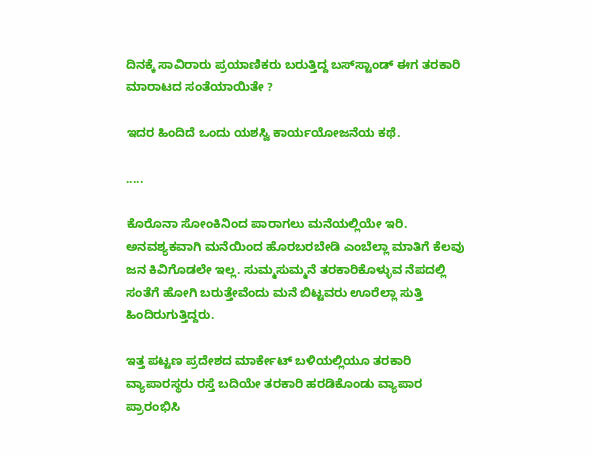ದಿನಕ್ಕೆ ಸಾವಿರಾರು ಪ್ರಯಾಣಿಕರು ಬರುತ್ತಿದ್ದ ಬಸ್‍ಸ್ಟಾಂಡ್ ಈಗ ತರಕಾರಿ ಮಾರಾಟದ ಸಂತೆಯಾಯಿತೇ ?

ಇದರ ಹಿಂದಿದೆ ಒಂದು ಯಶಸ್ವಿ ಕಾರ್ಯಯೋಜನೆಯ ಕಥೆ.

.....

ಕೊರೊನಾ ಸೋಂಕಿನಿಂದ ಪಾರಾಗಲು ಮನೆಯಲ್ಲಿಯೇ ಇರಿ. ಅನವಶ್ಯಕವಾಗಿ ಮನೆಯಿಂದ ಹೊರಬರಬೇಡಿ ಎಂಬೆಲ್ಲಾ ಮಾತಿಗೆ ಕೆಲವು ಜನ ಕಿವಿಗೊಡಲೇ ಇಲ್ಲ. ಸುಮ್ಮಸುಮ್ಮನೆ ತರಕಾರಿಕೊಳ್ಳುವ ನೆಪದಲ್ಲಿ ಸಂತೆಗೆ ಹೋಗಿ ಬರುತ್ತೇವೆಂದು ಮನೆ ಬಿಟ್ಟವರು ಊರೆಲ್ಲಾ ಸುತ್ತಿ ಹಿಂದಿರುಗುತ್ತಿದ್ದರು.

ಇತ್ತ ಪಟ್ಟಣ ಪ್ರದೇಶದ ಮಾರ್ಕೇಟ್ ಬಳಿಯಲ್ಲಿಯೂ ತರಕಾರಿ ವ್ಯಾಪಾರಸ್ಥರು ರಸ್ತೆ ಬದಿಯೇ ತರಕಾರಿ ಹರಡಿಕೊಂಡು ವ್ಯಾಪಾರ ಪ್ರಾರಂಭಿಸಿ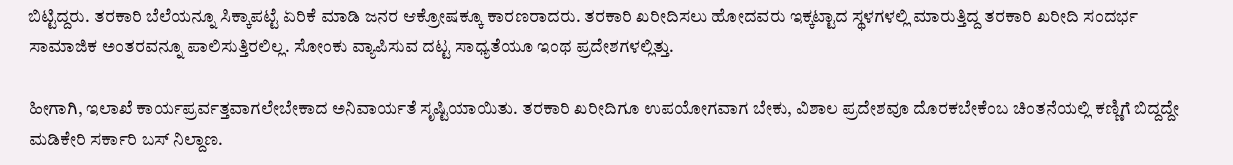ಬಿಟ್ಟಿದ್ದರು. ತರಕಾರಿ ಬೆಲೆಯನ್ನೂ ಸಿಕ್ಕಾಪಟ್ಟೆ ಏರಿಕೆ ಮಾಡಿ ಜನರ ಆಕ್ರೋಷಕ್ಕೂ ಕಾರಣರಾದರು. ತರಕಾರಿ ಖರೀದಿಸಲು ಹೋದವರು ಇಕ್ಕಟ್ಟಾದ ಸ್ಥಳಗಳಲ್ಲಿ ಮಾರುತ್ತಿದ್ದ ತರಕಾರಿ ಖರೀದಿ ಸಂದರ್ಭ ಸಾಮಾಜಿಕ ಅಂತರವನ್ನೂ ಪಾಲಿಸುತ್ತಿರಲಿಲ್ಲ. ಸೋಂಕು ವ್ಯಾಪಿಸುವ ದಟ್ಟ ಸಾಧ್ಯತೆಯೂ ಇಂಥ ಪ್ರದೇಶಗಳಲ್ಲಿತ್ತು.

ಹೀಗಾಗಿ, ಇಲಾಖೆ ಕಾರ್ಯಪ್ರರ್ವತ್ತವಾಗಲೇಬೇಕಾದ ಅನಿವಾರ್ಯತೆ ಸೃಷ್ಟಿಯಾಯಿತು. ತರಕಾರಿ ಖರೀದಿಗೂ ಉಪಯೋಗವಾಗ ಬೇಕು, ವಿಶಾಲ ಪ್ರದೇಶವೂ ದೊರಕಬೇಕೆಂಬ ಚಿಂತನೆಯಲ್ಲಿ ಕಣ್ಣಿಗೆ ಬಿದ್ದದ್ದೇ ಮಡಿಕೇರಿ ಸರ್ಕಾರಿ ಬಸ್ ನಿಲ್ದಾಣ.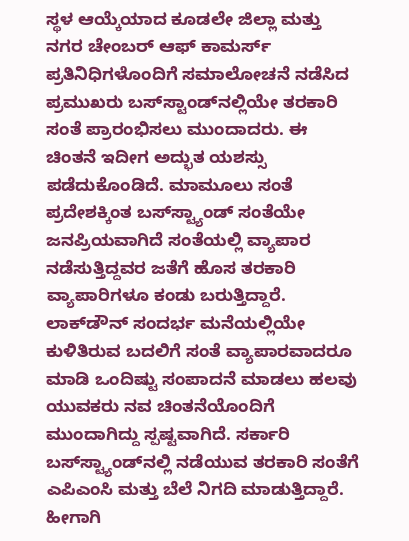ಸ್ಥಳ ಆಯ್ಕೆಯಾದ ಕೂಡಲೇ ಜಿಲ್ಲಾ ಮತ್ತು ನಗರ ಚೇಂಬರ್ ಆಫ್ ಕಾಮರ್ಸ್ ಪ್ರತಿನಿಧಿಗಳೊಂದಿಗೆ ಸಮಾಲೋಚನೆ ನಡೆಸಿದ ಪ್ರಮುಖರು ಬಸ್‍ಸ್ಟಾಂಡ್‍ನಲ್ಲಿಯೇ ತರಕಾರಿ ಸಂತೆ ಪ್ರಾರಂಭಿಸಲು ಮುಂದಾದರು. ಈ ಚಿಂತನೆ ಇದೀಗ ಅದ್ಭುತ ಯಶಸ್ಸು ಪಡೆದುಕೊಂಡಿದೆ. ಮಾಮೂಲು ಸಂತೆ ಪ್ರದೇಶಕ್ಕಿಂತ ಬಸ್‍ಸ್ಟ್ಯಾಂಡ್ ಸಂತೆಯೇ ಜನಪ್ರಿಯವಾಗಿದೆ ಸಂತೆಯಲ್ಲಿ ವ್ಯಾಪಾರ ನಡೆಸುತ್ತಿದ್ದವರ ಜತೆಗೆ ಹೊಸ ತರಕಾರಿ ವ್ಯಾಪಾರಿಗಳೂ ಕಂಡು ಬರುತ್ತಿದ್ದಾರೆ. ಲಾಕ್‍ಡೌನ್ ಸಂದರ್ಭ ಮನೆಯಲ್ಲಿಯೇ ಕುಳಿತಿರುವ ಬದಲಿಗೆ ಸಂತೆ ವ್ಯಾಪಾರವಾದರೂ ಮಾಡಿ ಒಂದಿಷ್ಟು ಸಂಪಾದನೆ ಮಾಡಲು ಹಲವು ಯುವಕರು ನವ ಚಿಂತನೆಯೊಂದಿಗೆ ಮುಂದಾಗಿದ್ದು ಸ್ಪಷ್ಟವಾಗಿದೆ. ಸರ್ಕಾರಿ ಬಸ್‍ಸ್ಟ್ಯಾಂಡ್‍ನಲ್ಲಿ ನಡೆಯುವ ತರಕಾರಿ ಸಂತೆಗೆ ಎಪಿಎಂಸಿ ಮತ್ತು ಬೆಲೆ ನಿಗದಿ ಮಾಡುತ್ತಿದ್ದಾರೆ. ಹೀಗಾಗಿ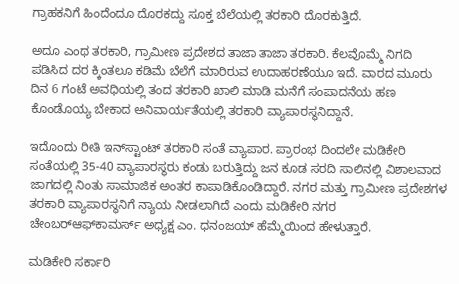ಗ್ರಾಹಕನಿಗೆ ಹಿಂದೆಂದೂ ದೊರಕದ್ದು ಸೂಕ್ತ ಬೆಲೆಯಲ್ಲಿ ತರಕಾರಿ ದೊರಕುತ್ತಿದೆ.

ಅದೂ ಎಂಥ ತರಕಾರಿ, ಗ್ರಾಮೀಣ ಪ್ರದೇಶದ ತಾಜಾ ತಾಜಾ ತರಕಾರಿ. ಕೆಲವೊಮ್ಮೆ ನಿಗದಿ ಪಡಿಸಿದ ದರ ಕ್ಕಿಂತಲೂ ಕಡಿಮೆ ಬೆಲೆಗೆ ಮಾರಿರುವ ಉದಾಹರಣೆಯೂ ಇದೆ. ವಾರದ ಮೂರು ದಿನ 6 ಗಂಟೆ ಅವಧಿಯಲ್ಲಿ ತಂದ ತರಕಾರಿ ಖಾಲಿ ಮಾಡಿ ಮನೆಗೆ ಸಂಪಾದನೆಯ ಹಣ ಕೊಂಡೊಯ್ಯ ಬೇಕಾದ ಅನಿವಾರ್ಯತೆಯಲ್ಲಿ ತರಕಾರಿ ವ್ಯಾಪಾರಸ್ಥನಿದ್ದಾನೆ.

ಇದೊಂದು ರೀತಿ ಇನ್‍ಸ್ಟಾಂಟ್ ತರಕಾರಿ ಸಂತೆ ವ್ಯಾಪಾರ. ಪ್ರಾರಂಭ ದಿಂದಲೇ ಮಡಿಕೇರಿ ಸಂತೆಯಲ್ಲಿ 35-40 ವ್ಯಾಪಾರಸ್ಥರು ಕಂಡು ಬರುತ್ತಿದ್ದು ಜನ ಕೂಡ ಸರದಿ ಸಾಲಿನಲ್ಲಿ ವಿಶಾಲವಾದ ಜಾಗದಲ್ಲಿ ನಿಂತು ಸಾಮಾಜಿಕ ಅಂತರ ಕಾಪಾಡಿಕೊಂಡಿದ್ದಾರೆ. ನಗರ ಮತ್ತು ಗ್ರಾಮೀಣ ಪ್ರದೇಶಗಳ ತರಕಾರಿ ವ್ಯಾಪಾರಸ್ಥನಿಗೆ ನ್ಯಾಯ ನೀಡಲಾಗಿದೆ ಎಂದು ಮಡಿಕೇರಿ ನಗರ ಚೇಂಬರ್‍ಆಫ್‍ಕಾಮರ್ಸ್ ಅಧ್ಯಕ್ಷ ಎಂ. ಧನಂಜಯ್ ಹೆಮ್ಮೆಯಿಂದ ಹೇಳುತ್ತಾರೆ.

ಮಡಿಕೇರಿ ಸರ್ಕಾರಿ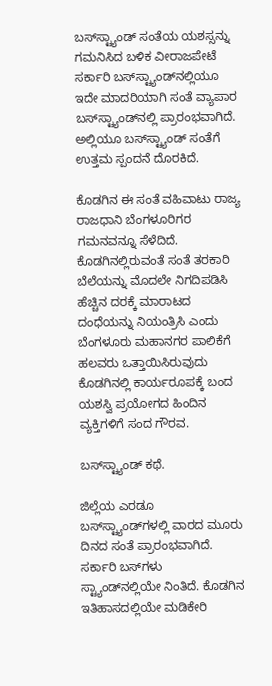ಬಸ್‍ಸ್ಟ್ಯಾಂಡ್ ಸಂತೆಯ ಯಶಸ್ಸನ್ನು ಗಮನಿಸಿದ ಬಳಿಕ ವೀರಾಜಪೇಟೆ ಸರ್ಕಾರಿ ಬಸ್‍ಸ್ಟ್ಯಾಂಡ್‍ನಲ್ಲಿಯೂ ಇದೇ ಮಾದರಿಯಾಗಿ ಸಂತೆ ವ್ಯಾಪಾರ ಬಸ್‍ಸ್ಟ್ಯಾಂಡ್‍ನಲ್ಲಿ ಪ್ರಾರಂಭವಾಗಿದೆ. ಅಲ್ಲಿಯೂ ಬಸ್‍ಸ್ಟ್ಯಾಂಡ್ ಸಂತೆಗೆ ಉತ್ತಮ ಸ್ಪಂದನೆ ದೊರಕಿದೆ.

ಕೊಡಗಿನ ಈ ಸಂತೆ ವಹಿವಾಟು ರಾಜ್ಯ ರಾಜಧಾನಿ ಬೆಂಗಳೂರಿಗರ ಗಮನವನ್ನೂ ಸೆಳೆದಿದೆ. ಕೊಡಗಿನಲ್ಲಿರುವಂತೆ ಸಂತೆ ತರಕಾರಿ ಬೆಲೆಯನ್ನು ಮೊದಲೇ ನಿಗದಿಪಡಿಸಿ ಹೆಚ್ಚಿನ ದರಕ್ಕೆ ಮಾರಾಟದ ದಂಧೆಯನ್ನು ನಿಯಂತ್ರಿಸಿ ಎಂದು ಬೆಂಗಳೂರು ಮಹಾನಗರ ಪಾಲಿಕೆಗೆ ಹಲವರು ಒತ್ತಾಯಿಸಿರುವುದು ಕೊಡಗಿನಲ್ಲಿ ಕಾರ್ಯರೂಪಕ್ಕೆ ಬಂದ ಯಶಸ್ವಿ ಪ್ರಯೋಗದ ಹಿಂದಿನ ವ್ಯಕ್ತಿಗಳಿಗೆ ಸಂದ ಗೌರವ.

ಬಸ್‍ಸ್ಟ್ಯಾಂಡ್ ಕಥೆ.

ಜಿಲ್ಲೆಯ ಎರಡೂ ಬಸ್‍ಸ್ಟ್ಯಾಂಡ್‍ಗಳಲ್ಲಿ ವಾರದ ಮೂರು ದಿನದ ಸಂತೆ ಪ್ರಾರಂಭವಾಗಿದೆ. ಸರ್ಕಾರಿ ಬಸ್‍ಗಳು ಸ್ಟ್ಯಾಂಡ್‍ನಲ್ಲಿಯೇ ನಿಂತಿದೆ. ಕೊಡಗಿನ ಇತಿಹಾಸದಲ್ಲಿಯೇ ಮಡಿಕೇರಿ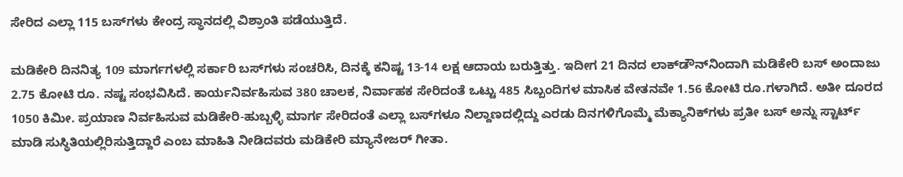ಸೇರಿದ ಎಲ್ಲಾ 115 ಬಸ್‍ಗಳು ಕೇಂದ್ರ ಸ್ಥಾನದಲ್ಲಿ ವಿಶ್ರಾಂತಿ ಪಡೆಯುತ್ತಿದೆ.

ಮಡಿಕೇರಿ ದಿನನಿತ್ಯ 109 ಮಾರ್ಗಗಳಲ್ಲಿ ಸರ್ಕಾರಿ ಬಸ್‍ಗಳು ಸಂಚರಿಸಿ, ದಿನಕ್ಕೆ ಕನಿಷ್ಟ 13-14 ಲಕ್ಷ ಆದಾಯ ಬರುತ್ತಿತ್ತು. ಇದೀಗ 21 ದಿನದ ಲಾಕ್‍ಡೌನ್‍ನಿಂದಾಗಿ ಮಡಿಕೇರಿ ಬಸ್ ಅಂದಾಜು 2.75 ಕೋಟಿ ರೂ. ನಷ್ಟ ಸಂಭವಿಸಿದೆ. ಕಾರ್ಯನಿರ್ವಹಿಸುವ 380 ಚಾಲಕ, ನಿರ್ವಾಹಕ ಸೇರಿದಂತೆ ಒಟ್ಟು 485 ಸಿಬ್ಬಂದಿಗಳ ಮಾಸಿಕ ವೇತನವೇ 1.56 ಕೋಟಿ ರೂ.ಗಳಾಗಿದೆ. ಅತೀ ದೂರದ 1050 ಕಿಮೀ. ಪ್ರಯಾಣ ನಿರ್ವಹಿಸುವ ಮಡಿಕೇರಿ-ಹುಬ್ಬಳ್ಳಿ ಮಾರ್ಗ ಸೇರಿದಂತೆ ಎಲ್ಲಾ ಬಸ್‍ಗಳೂ ನಿಲ್ದಾಣದಲ್ಲಿದ್ದು ಎರಡು ದಿನಗಳಿಗೊಮ್ಮೆ ಮೆಕ್ಯಾನಿಕ್‍ಗಳು ಪ್ರತೀ ಬಸ್ ಅನ್ನು ಸ್ಟಾರ್ಟ್ ಮಾಡಿ ಸುಸ್ಥಿತಿಯಲ್ಲಿರಿಸುತ್ತಿದ್ದಾರೆ ಎಂಬ ಮಾಹಿತಿ ನೀಡಿದವರು ಮಡಿಕೇರಿ ಮ್ಯಾನೇಜರ್ ಗೀತಾ.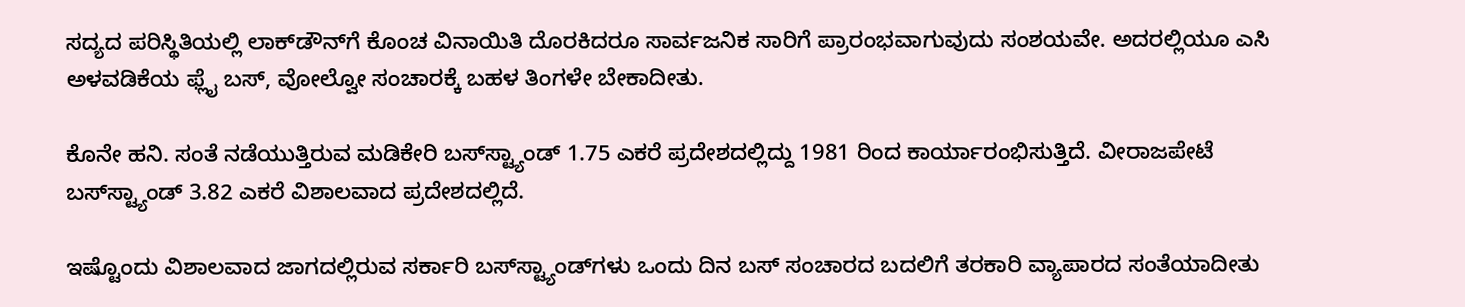ಸದ್ಯದ ಪರಿಸ್ಥಿತಿಯಲ್ಲಿ ಲಾಕ್‍ಡೌನ್‍ಗೆ ಕೊಂಚ ವಿನಾಯಿತಿ ದೊರಕಿದರೂ ಸಾರ್ವಜನಿಕ ಸಾರಿಗೆ ಪ್ರಾರಂಭವಾಗುವುದು ಸಂಶಯವೇ. ಅದರಲ್ಲಿಯೂ ಎಸಿ ಅಳವಡಿಕೆಯ ಫ್ಲೈ ಬಸ್, ವೋಲ್ವೋ ಸಂಚಾರಕ್ಕೆ ಬಹಳ ತಿಂಗಳೇ ಬೇಕಾದೀತು.

ಕೊನೇ ಹನಿ. ಸಂತೆ ನಡೆಯುತ್ತಿರುವ ಮಡಿಕೇರಿ ಬಸ್‍ಸ್ಟ್ಯಾಂಡ್ 1.75 ಎಕರೆ ಪ್ರದೇಶದಲ್ಲಿದ್ದು 1981 ರಿಂದ ಕಾರ್ಯಾರಂಭಿಸುತ್ತಿದೆ. ವೀರಾಜಪೇಟೆ ಬಸ್‍ಸ್ಟ್ಯಾಂಡ್ 3.82 ಎಕರೆ ವಿಶಾಲವಾದ ಪ್ರದೇಶದಲ್ಲಿದೆ.

ಇಷ್ಟೊಂದು ವಿಶಾಲವಾದ ಜಾಗದಲ್ಲಿರುವ ಸರ್ಕಾರಿ ಬಸ್‍ಸ್ಟ್ಯಾಂಡ್‍ಗಳು ಒಂದು ದಿನ ಬಸ್ ಸಂಚಾರದ ಬದಲಿಗೆ ತರಕಾರಿ ವ್ಯಾಪಾರದ ಸಂತೆಯಾದೀತು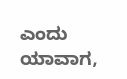ಎಂದು ಯಾವಾಗ,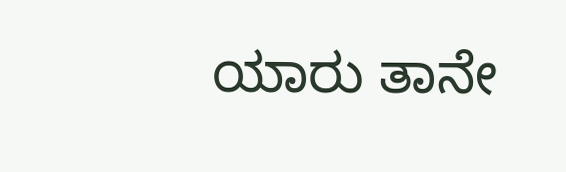ಯಾರು ತಾನೇ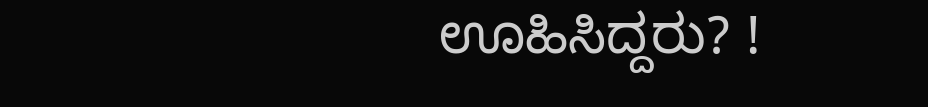ಊಹಿಸಿದ್ದರು? !